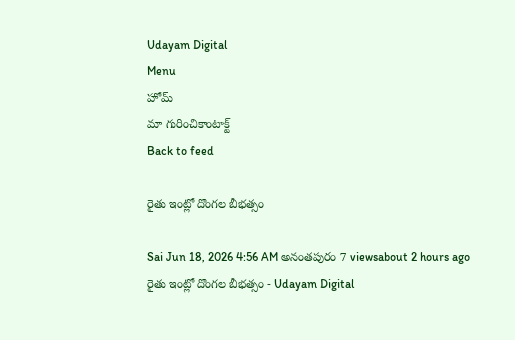Udayam Digital
Menu
హోమ్
మా గురించికాంటాక్ట్
Back to feed

రైతు ఇంట్లో దొంగల బీభత్సం

Sai Jun 18, 2026 4:56 AM అనంతపురం 7 viewsabout 2 hours ago
రైతు ఇంట్లో దొంగల బీభత్సం - Udayam Digital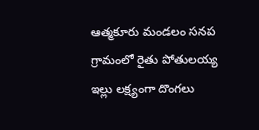ఆత్మకూరు మండలం సనప గ్రామంలో రైతు పోతులయ్య ఇల్లు లక్ష్యంగా దొంగలు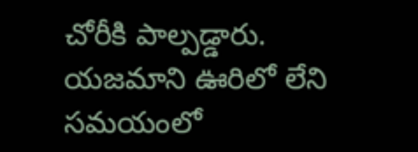చోరీకి పాల్పడ్డారు. యజమాని ఊరిలో లేని సమయంలో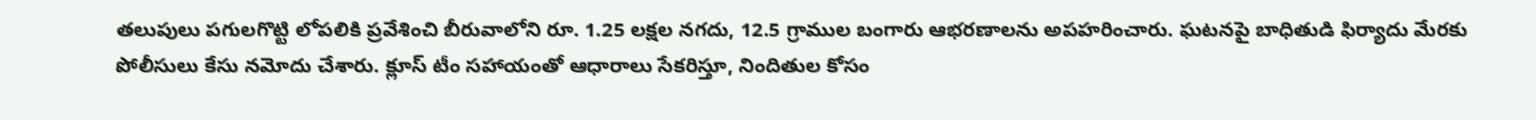తలుపులు పగులగొట్టి లోపలికి ప్రవేశించి బీరువాలోని రూ. 1.25 లక్షల నగదు, 12.5 గ్రాముల బంగారు ఆభరణాలను అపహరించారు. ఘటనపై బాధితుడి ఫిర్యాదు మేరకు పోలీసులు కేసు నమోదు చేశారు. క్లూస్ టీం సహాయంతో ఆధారాలు సేకరిస్తూ, నిందితుల కోసం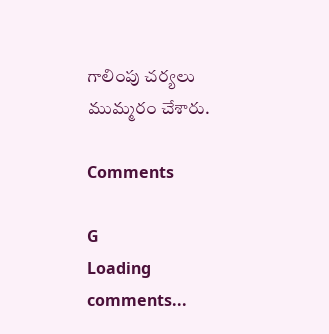గాలింపు చర్యలు ముమ్మరం చేశారు.

Comments

G
Loading comments...